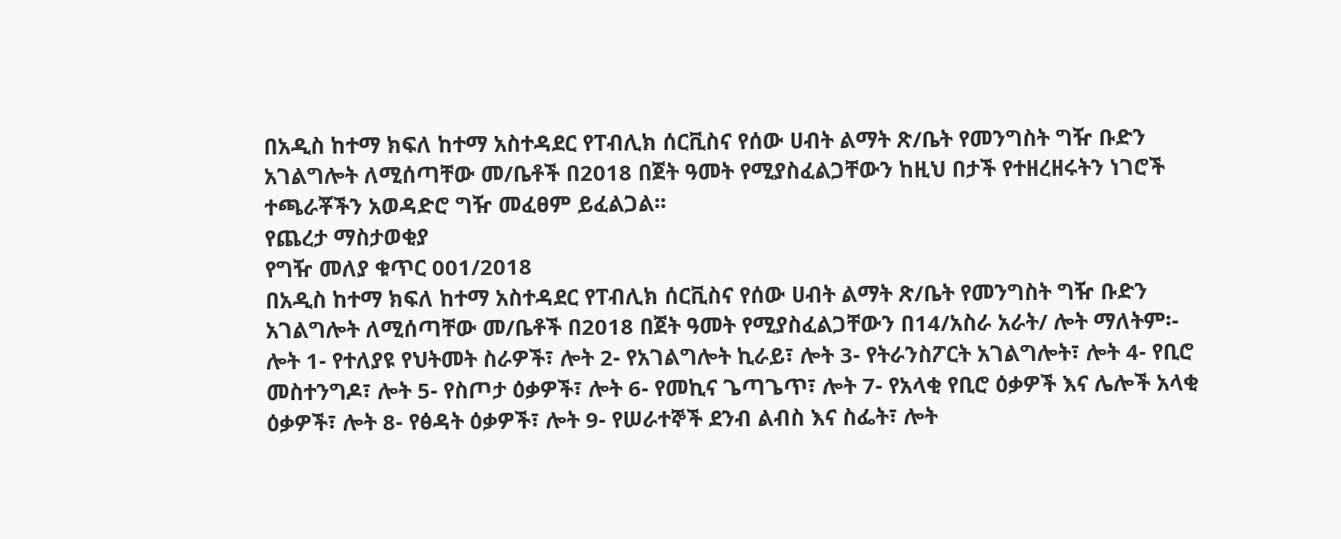በአዲስ ከተማ ክፍለ ከተማ አስተዳደር የፐብሊክ ሰርቪስና የሰው ሀብት ልማት ጽ/ቤት የመንግስት ግዥ ቡድን አገልግሎት ለሚሰጣቸው መ/ቤቶች በ2018 በጀት ዓመት የሚያስፈልጋቸውን ከዚህ በታች የተዘረዘሩትን ነገሮች ተጫራቾችን አወዳድሮ ግዥ መፈፀም ይፈልጋል፡፡
የጨረታ ማስታወቂያ
የግዥ መለያ ቁጥር 001/2018
በአዲስ ከተማ ክፍለ ከተማ አስተዳደር የፐብሊክ ሰርቪስና የሰው ሀብት ልማት ጽ/ቤት የመንግስት ግዥ ቡድን አገልግሎት ለሚሰጣቸው መ/ቤቶች በ2018 በጀት ዓመት የሚያስፈልጋቸውን በ14/አስራ አራት/ ሎት ማለትም፡- ሎት 1- የተለያዩ የህትመት ስራዎች፣ ሎት 2- የአገልግሎት ኪራይ፣ ሎት 3- የትራንስፖርት አገልግሎት፣ ሎት 4- የቢሮ መስተንግዶ፣ ሎት 5- የስጦታ ዕቃዎች፣ ሎት 6- የመኪና ጌጣጌጥ፣ ሎት 7- የአላቂ የቢሮ ዕቃዎች እና ሌሎች አላቂ ዕቃዎች፣ ሎት 8- የፅዳት ዕቃዎች፣ ሎት 9- የሠራተኞች ደንብ ልብስ እና ስፌት፣ ሎት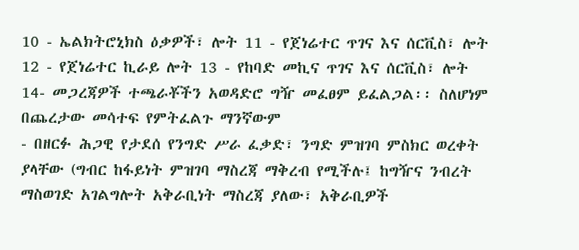10 - ኤልክትሮኒክስ ዕቃዎች፣ ሎት 11 - የጀነሬተር ጥገና እና ሰርቪስ፣ ሎት 12 - የጀነሬተር ኪራይ ሎት 13 - የከባድ መኪና ጥገና እና ሰርቪስ፣ ሎት 14- መጋረጃዎች ተጫራቾችን አወዳድሮ ግዥ መፈፀም ይፈልጋል፡፡ ስለሆነም በጨረታው መሳተፍ የምትፈልጉ ማንኛውም
- በዘርፉ ሕጋዊ የታደሰ የንግድ ሥራ ፈቃድ፣ ንግድ ምዝገባ ምስክር ወረቀት ያላቸው (ግብር ከፋይነት ምዝገባ ማስረጃ ማቅረብ የሚችሉ፤ ከግዥና ንብረት ማስወገድ አገልግሎት አቅራቢነት ማስረጃ ያለው፣ አቅራቢዎች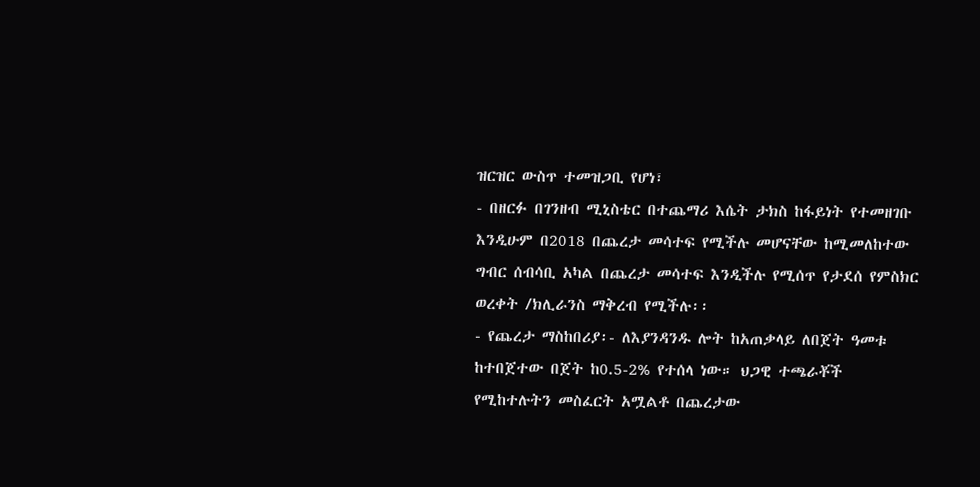ዝርዝር ውስጥ ተመዝጋቢ የሆነ፣
- በዘርፉ በገንዘብ ሚኒስቴር በተጨማሪ እሴት ታክስ ከፋይነት የተመዘገቡ እንዲሁም በ2018 በጨረታ መሳተፍ የሚችሉ መሆናቸው ከሚመለከተው ግብር ሰብሳቢ አካል በጨረታ መሳተፍ እንዲችሉ የሚሰጥ የታደሰ የምስክር ወረቀት /ክሊራንስ ማቅረብ የሚችሉ፡፡
- የጨረታ ማስከበሪያ፡- ለእያንዳንዱ ሎት ከአጠቃላይ ለበጀት ዓመቱ ከተበጀተው በጀት ከ0.5-2% የተሰላ ነው። ህጋዊ ተጫራቾች የሚከተሉትን መስፈርት አሟልቶ በጨረታው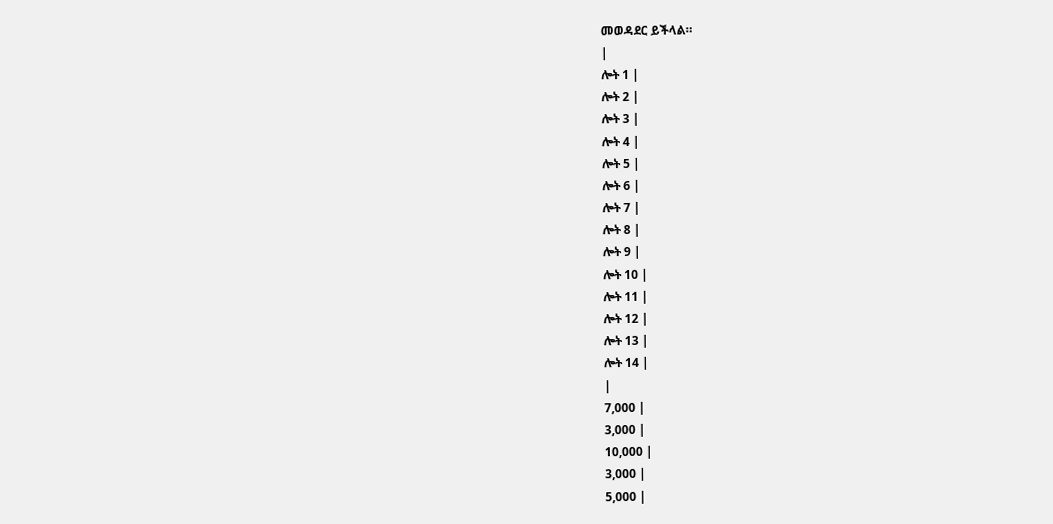መወዳደር ይችላል።
|
ሎት 1 |
ሎት 2 |
ሎት 3 |
ሎት 4 |
ሎት 5 |
ሎት 6 |
ሎት 7 |
ሎት 8 |
ሎት 9 |
ሎት 10 |
ሎት 11 |
ሎት 12 |
ሎት 13 |
ሎት 14 |
|
7,000 |
3,000 |
10,000 |
3,000 |
5,000 |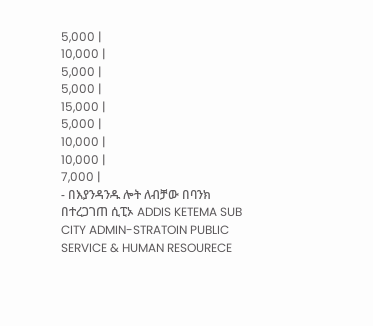5,000 |
10,000 |
5,000 |
5,000 |
15,000 |
5,000 |
10,000 |
10,000 |
7,000 |
- በእያንዳንዱ ሎት ለብቻው በባንክ በተረጋገጠ ሲፒኦ ADDIS KETEMA SUB CITY ADMIN-STRATOIN PUBLIC SERVICE & HUMAN RESOURECE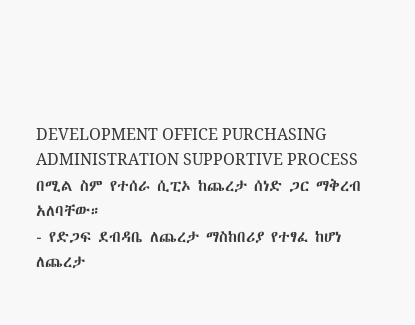DEVELOPMENT OFFICE PURCHASING ADMINISTRATION SUPPORTIVE PROCESS በሚል ስም የተሰራ ሲፒኦ ከጨረታ ሰነድ ጋር ማቅረብ አለባቸው።
- የድጋፍ ደብዳቤ ለጨረታ ማስከበሪያ የተፃፈ ከሆነ ለጨረታ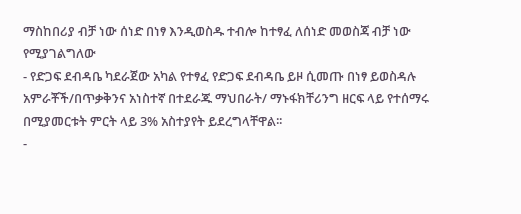ማስከበሪያ ብቻ ነው ሰነድ በነፃ እንዲወስዱ ተብሎ ከተፃፈ ለሰነድ መወስጃ ብቻ ነው የሚያገልግለው
- የድጋፍ ደብዳቤ ካደራጀው አካል የተፃፈ የድጋፍ ደብዳቤ ይዞ ሲመጡ በነፃ ይወስዳሉ አምራቾች/በጥቃቅንና አነስተኛ በተደራጁ ማህበራት/ ማኑፋክቸሪንግ ዘርፍ ላይ የተሰማሩ በሚያመርቱት ምርት ላይ 3% አስተያየት ይደረግላቸዋል፡፡
-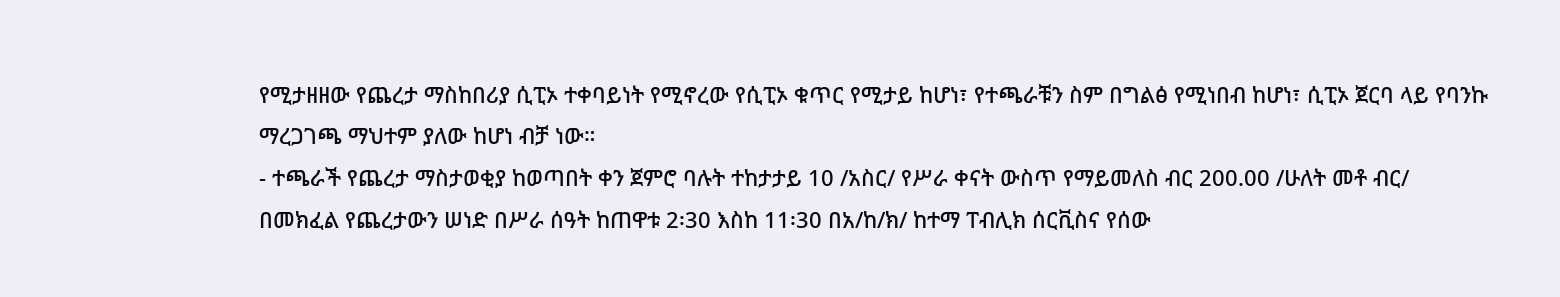የሚታዘዘው የጨረታ ማስከበሪያ ሲፒኦ ተቀባይነት የሚኖረው የሲፒኦ ቁጥር የሚታይ ከሆነ፣ የተጫራቹን ስም በግልፅ የሚነበብ ከሆነ፣ ሲፒኦ ጀርባ ላይ የባንኩ ማረጋገጫ ማህተም ያለው ከሆነ ብቻ ነው።
- ተጫራች የጨረታ ማስታወቂያ ከወጣበት ቀን ጀምሮ ባሉት ተከታታይ 10 /አስር/ የሥራ ቀናት ውስጥ የማይመለስ ብር 200.00 /ሁለት መቶ ብር/ በመክፈል የጨረታውን ሠነድ በሥራ ሰዓት ከጠዋቱ 2፡30 እስከ 11፡30 በአ/ከ/ክ/ ከተማ ፐብሊክ ሰርቪስና የሰው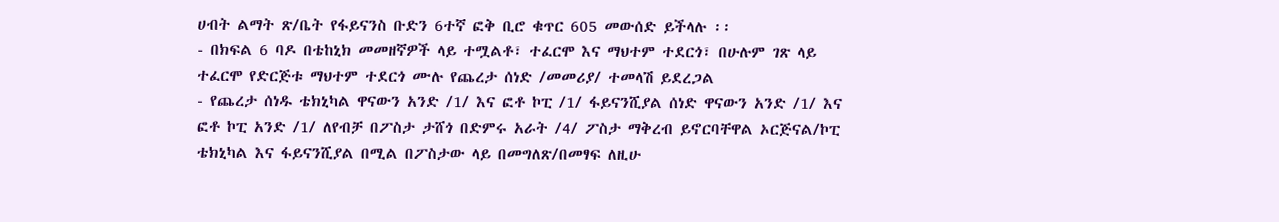ሀብት ልማት ጽ/ቤት የፋይናንስ ቡድን 6ተኛ ፎቅ ቢሮ ቁጥር 605 መውሰድ ይችላሉ ፡፡
- በክፍል 6 ባዶ በቴከኒክ መመዘኛዎች ላይ ተሟልቶ፣ ተፈርሞ እና ማህተም ተደርጎ፣ በሁሉም ገጽ ላይ ተፈርሞ የድርጅቱ ማህተም ተደርጎ ሙሉ የጨረታ ሰነድ /መመሪያ/ ተመላሽ ይደረጋል
- የጨረታ ሰነዱ ቴክኒካል ዋናውን አንድ /1/ እና ፎቶ ኮፒ /1/ ፋይናንሺያል ሰነድ ዋናውን አንድ /1/ እና ፎቶ ኮፒ አንድ /1/ ለየብቻ በፖስታ ታሸጎ በድምሩ አራት /4/ ፖስታ ማቅረብ ይኖርባቸዋል ኦርጅናል/ኮፒ ቴክኒካል እና ፋይናንሺያል በሚል በፖስታው ላይ በመግለጽ/በመፃፍ ለዚሁ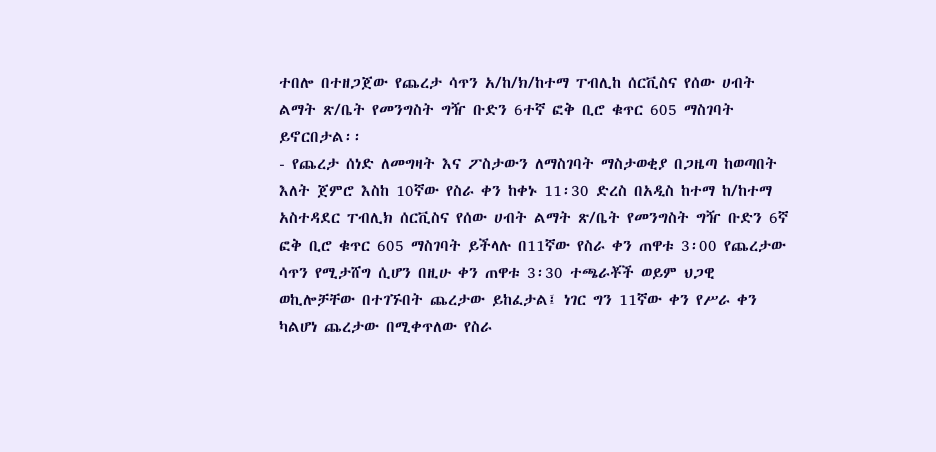ተበሎ በተዘጋጀው የጨረታ ሳጥን አ/ከ/ክ/ከተማ ፐብሊከ ሰርቪስና የሰው ሀብት ልማት ጽ/ቤት የመንግስት ግዥ ቡድን 6ተኛ ፎቅ ቢሮ ቁጥር 605 ማስገባት ይኖርበታል፡፡
- የጨረታ ሰነድ ለመግዛት እና ፖስታውን ለማስገባት ማስታወቂያ በጋዜጣ ከወጣበት እለት ጀምሮ እስከ 10ኛው የስራ ቀን ከቀኑ 11፡30 ድረስ በአዲስ ከተማ ከ/ከተማ አስተዳደር ፐብሊክ ሰርቪስና የሰው ሀብት ልማት ጽ/ቤት የመንግስት ግዥ ቡድን 6ኛ ፎቅ ቢሮ ቁጥር 605 ማስገባት ይችላሉ በ11ኛው የስራ ቀን ጠዋቱ 3፡00 የጨረታው ሳጥን የሚታሸግ ሲሆን በዚሁ ቀን ጠዋቱ 3፡30 ተጫራቾች ወይም ህጋዊ ወኪሎቻቸው በተገኙበት ጨረታው ይከፈታል፤ ነገር ግን 11ኛው ቀን የሥራ ቀን ካልሆነ ጨረታው በሚቀጥለው የስራ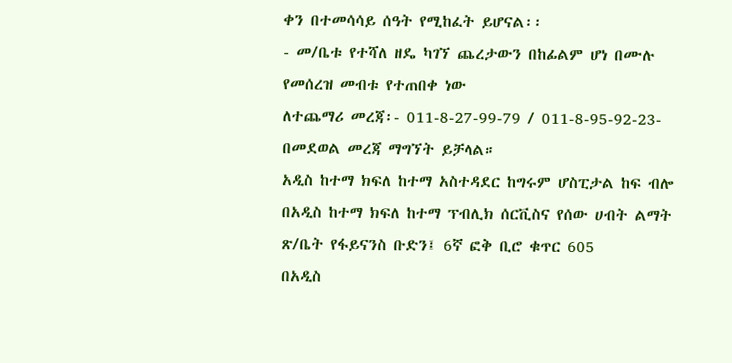ቀን በተመሳሳይ ሰዓት የሚከፈት ይሆናል፡፡
- መ/ቤቱ የተሻለ ዘዴ ካገኘ ጨረታውን በከፊልም ሆነ በሙሉ የመሰረዝ መብቱ የተጠበቀ ነው
ለተጨማሪ መረጃ፡- 011-8-27-99-79 / 011-8-95-92-23-በመደወል መረጃ ማግኘት ይቻላል።
አዲስ ከተማ ክፍለ ከተማ አስተዳደር ከግሩም ሆስፒታል ከፍ ብሎ በአዲስ ከተማ ክፍለ ከተማ ፕብሊክ ሰርቪስና የሰው ሀብት ልማት ጽ/ቤት የፋይናንስ ቡድን፤ 6ኛ ፎቅ ቢሮ ቁጥር 605
በአዲስ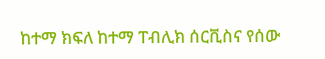ከተማ ክፍለ ከተማ ፐብሊክ ሰርቪስና የሰው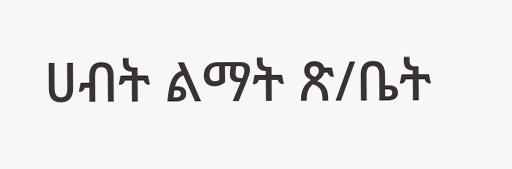ሀብት ልማት ጽ/ቤት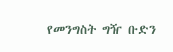የመንግስት ግዥ ቡድን